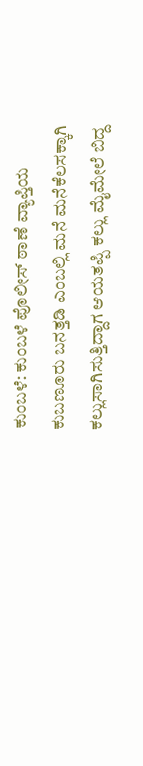ಕುಂಬಳೆ: ಕುಂಬಳೆ ಪೊಲೀಸ್ ಠಾಣೆ ವ್ಯಾಪ್ತಿಯ ಕುಬಣೂರು ಬನತ್ತಡಿ ಎಂಬಲ್ಲಿ ಮನೆ ಮನೆಕೆಲಸಕ್ಕಾಗಿ ಕಲ್ಲುಸಾಗಿಸುತ್ತಿದ್ದಾಗ ಆಯತಪ್ಪಿ ಕಲ್ಲು ಮೈಮೇಲೆ ಬಿದ್ದ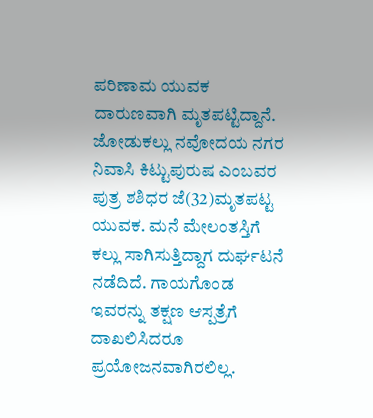ಪರಿಣಾಮ ಯುವಕ ದಾರುಣವಾಗಿ ಮೃತಪಟ್ಟಿದ್ದಾನೆ.
ಜೋಡುಕಲ್ಲು ನವೋದಯ ನಗರ ನಿವಾಸಿ ಕಿಟ್ಟುಪುರುಷ ಎಂಬವರ ಪುತ್ರ ಶಶಿಧರ ಜೆ(32)ಮೃತಪಟ್ಟ ಯುವಕ. ಮನೆ ಮೇಲಂತಸ್ತಿಗೆ ಕಲ್ಲು ಸಾಗಿಸುತ್ತಿದ್ದಾಗ ದುರ್ಘಟನೆ ನಡೆದಿದೆ. ಗಾಯಗೊಂಡ ಇವರನ್ನು ತಕ್ಷಣ ಆಸ್ಪತ್ರೆಗೆ ದಾಖಲಿಸಿದರೂ ಪ್ರಯೋಜನವಾಗಿರಲಿಲ್ಲ.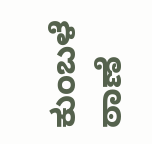ಕುಂಬಳೆ ಠಾಣೆ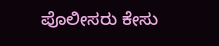ಪೊಲೀಸರು ಕೇಸು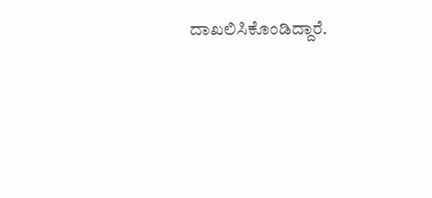ದಾಖಲಿಸಿಕೊಂಡಿದ್ದಾರೆ.